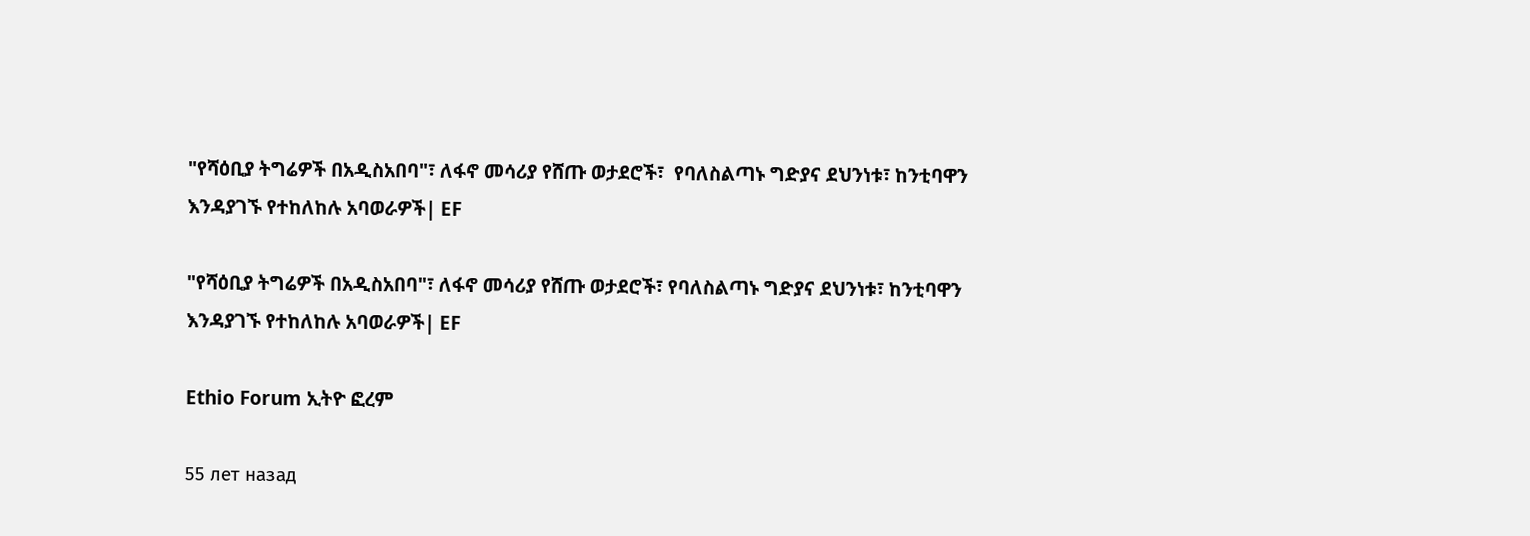"የሻዕቢያ ትግሬዎች በአዲስአበባ"፣ ለፋኖ መሳሪያ የሸጡ ወታደሮች፣  የባለስልጣኑ ግድያና ደህንነቱ፣ ከንቲባዋን እንዳያገኙ የተከለከሉ አባወራዎች| EF

"የሻዕቢያ ትግሬዎች በአዲስአበባ"፣ ለፋኖ መሳሪያ የሸጡ ወታደሮች፣ የባለስልጣኑ ግድያና ደህንነቱ፣ ከንቲባዋን እንዳያገኙ የተከለከሉ አባወራዎች| EF

Ethio Forum ኢትዮ ፎረም

55 лет назад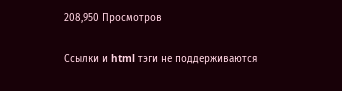208,950 Просмотров

Ссылки и html тэги не поддерживаются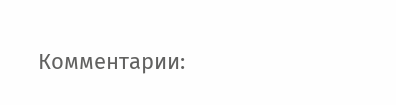Комментарии: